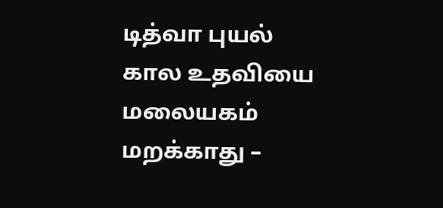டித்வா புயல் கால உதவியை மலையகம் மறக்காது –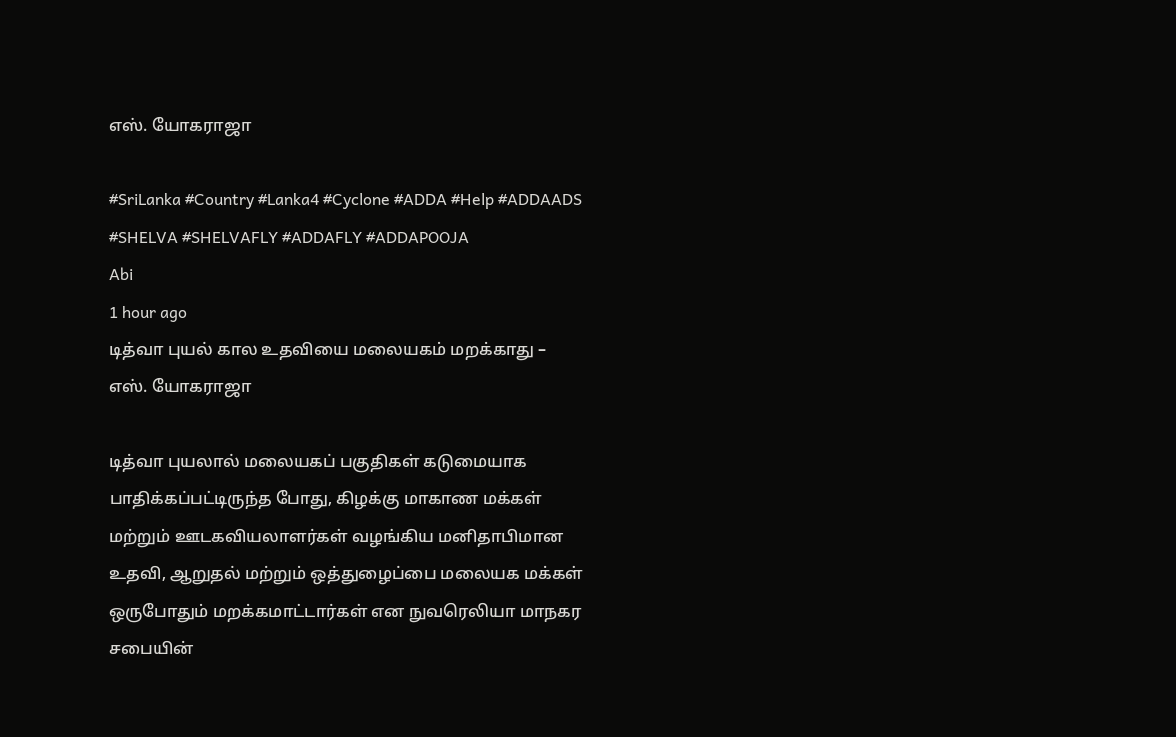எஸ். யோகராஜா

#SriLanka #Country #Lanka4 #Cyclone #ADDA #Help #ADDAADS #SHELVA #SHELVAFLY #ADDAFLY #ADDAPOOJA
Abi
1 hour ago
டித்வா புயல் கால உதவியை மலையகம் மறக்காது – எஸ். யோகராஜா

டித்வா புயலால் மலையகப் பகுதிகள் கடுமையாக பாதிக்கப்பட்டிருந்த போது, கிழக்கு மாகாண மக்கள் மற்றும் ஊடகவியலாளர்கள் வழங்கிய மனிதாபிமான உதவி, ஆறுதல் மற்றும் ஒத்துழைப்பை மலையக மக்கள் ஒருபோதும் மறக்கமாட்டார்கள் என நுவரெலியா மாநகர சபையின்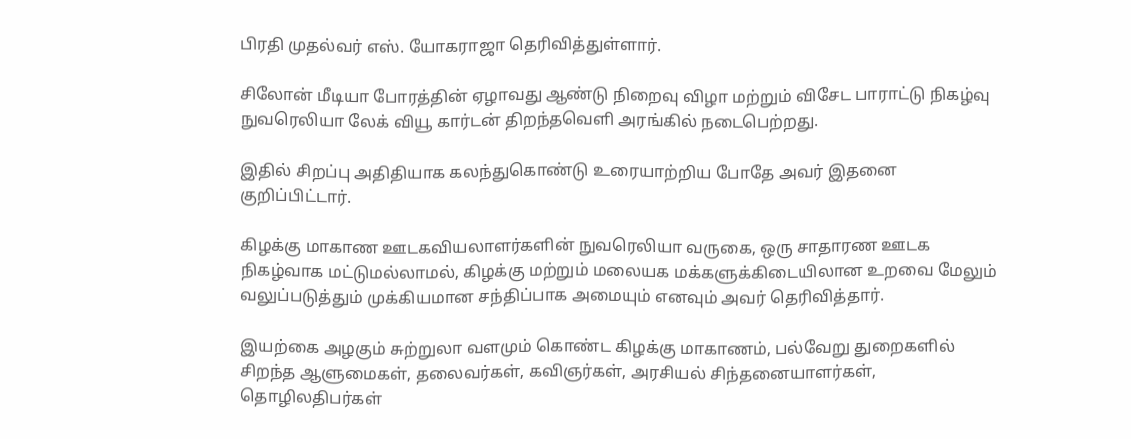பிரதி முதல்வர் எஸ். யோகராஜா தெரிவித்துள்ளார்.

சிலோன் மீடியா போரத்தின் ஏழாவது ஆண்டு நிறைவு விழா மற்றும் விசேட பாராட்டு நிகழ்வு நுவரெலியா லேக் வியூ கார்டன் திறந்தவெளி அரங்கில் நடைபெற்றது.

இதில் சிறப்பு அதிதியாக கலந்துகொண்டு உரையாற்றிய போதே அவர் இதனை குறிப்பிட்டார்.

கிழக்கு மாகாண ஊடகவியலாளர்களின் நுவரெலியா வருகை, ஒரு சாதாரண ஊடக நிகழ்வாக மட்டுமல்லாமல், கிழக்கு மற்றும் மலையக மக்களுக்கிடையிலான உறவை மேலும் வலுப்படுத்தும் முக்கியமான சந்திப்பாக அமையும் எனவும் அவர் தெரிவித்தார்.

இயற்கை அழகும் சுற்றுலா வளமும் கொண்ட கிழக்கு மாகாணம், பல்வேறு துறைகளில் சிறந்த ஆளுமைகள், தலைவர்கள், கவிஞர்கள், அரசியல் சிந்தனையாளர்கள், தொழிலதிபர்கள்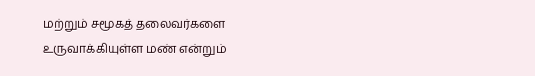மற்றும் சமூகத் தலைவர்களை உருவாக்கியுள்ள மண் என்றும்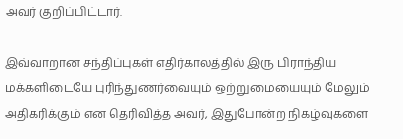அவர் குறிப்பிட்டார்.

இவ்வாறான சந்திப்புகள் எதிர்காலத்தில் இரு பிராந்திய மக்களிடையே புரிந்துணர்வையும் ஒற்றுமையையும் மேலும் அதிகரிக்கும் என தெரிவித்த அவர், இதுபோன்ற நிகழ்வுகளை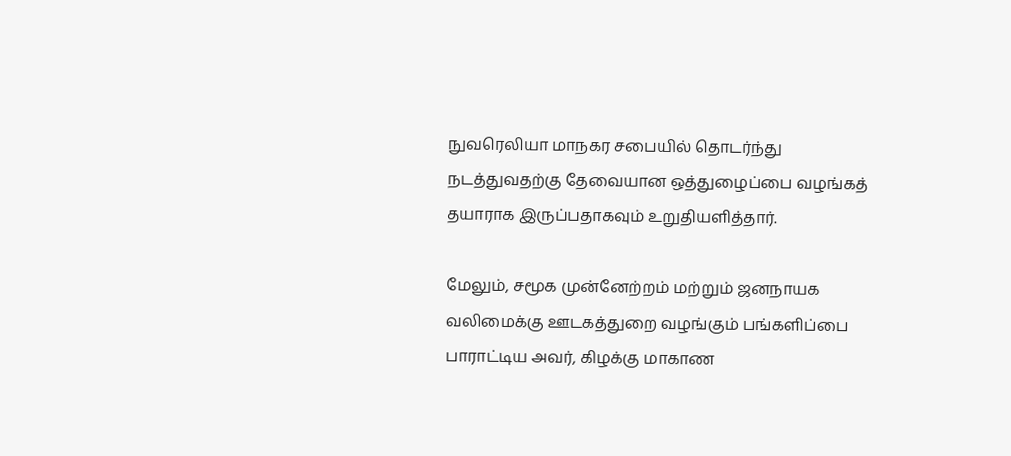நுவரெலியா மாநகர சபையில் தொடர்ந்து நடத்துவதற்கு தேவையான ஒத்துழைப்பை வழங்கத் தயாராக இருப்பதாகவும் உறுதியளித்தார்.

மேலும், சமூக முன்னேற்றம் மற்றும் ஜனநாயக வலிமைக்கு ஊடகத்துறை வழங்கும் பங்களிப்பை பாராட்டிய அவர், கிழக்கு மாகாண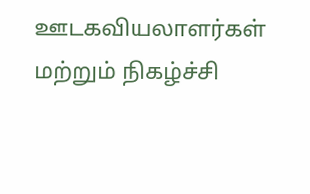ஊடகவியலாளர்கள் மற்றும் நிகழ்ச்சி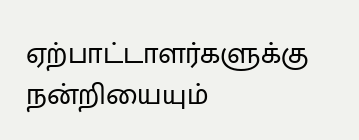ஏற்பாட்டாளர்களுக்கு நன்றியையும்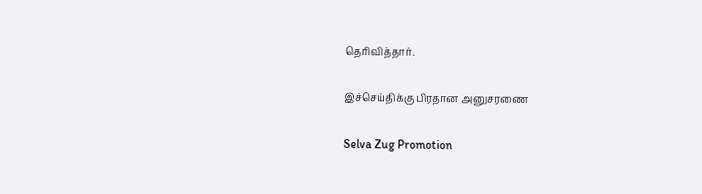தெரிவித்தார்.

இச்செய்திக்கு பிரதான அனுசரணை

Selva Zug Promotion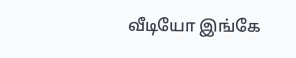வீடியோ இங்கே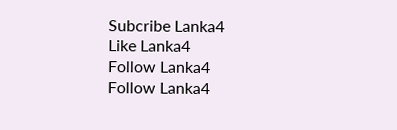Subcribe Lanka4
Like Lanka4
Follow Lanka4
Follow Lanka4